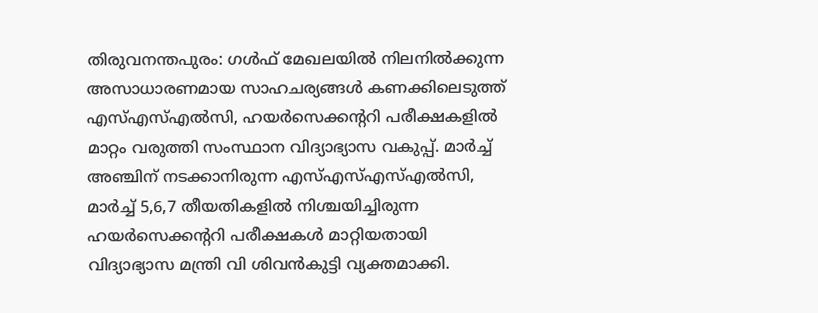തിരുവനന്തപുരം: ഗൾഫ് മേഖലയിൽ നിലനിൽക്കുന്ന അസാധാരണമായ സാഹചര്യങ്ങൾ കണക്കിലെടുത്ത് എസ്എസ്എൽസി, ഹയർസെക്കന്ററി പരീക്ഷകളിൽ മാറ്റം വരുത്തി സംസ്ഥാന വിദ്യാഭ്യാസ വകുപ്പ്. മാർച്ച് അഞ്ചിന് നടക്കാനിരുന്ന എസ്എസ്എസ്എൽസി, മാർച്ച് 5,6,7 തീയതികളിൽ നിശ്ചയിച്ചിരുന്ന ഹയർസെക്കന്ററി പരീക്ഷകൾ മാറ്റിയതായി വിദ്യാഭ്യാസ മന്ത്രി വി ശിവൻകുട്ടി വ്യക്തമാക്കി.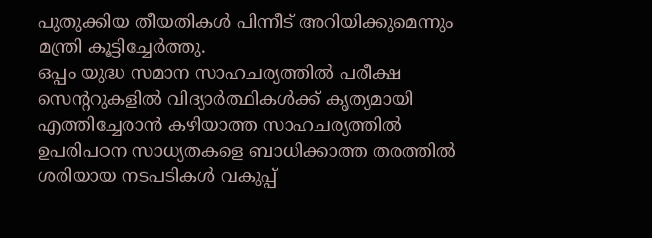പുതുക്കിയ തീയതികൾ പിന്നീട് അറിയിക്കുമെന്നും മന്ത്രി കൂട്ടിച്ചേർത്തു.
ഒപ്പം യുദ്ധ സമാന സാഹചര്യത്തിൽ പരീക്ഷ സെന്ററുകളിൽ വിദ്യാർത്ഥികൾക്ക് കൃത്യമായി എത്തിച്ചേരാൻ കഴിയാത്ത സാഹചര്യത്തിൽ ഉപരിപഠന സാധ്യതകളെ ബാധിക്കാത്ത തരത്തിൽ ശരിയായ നടപടികൾ വകുപ്പ്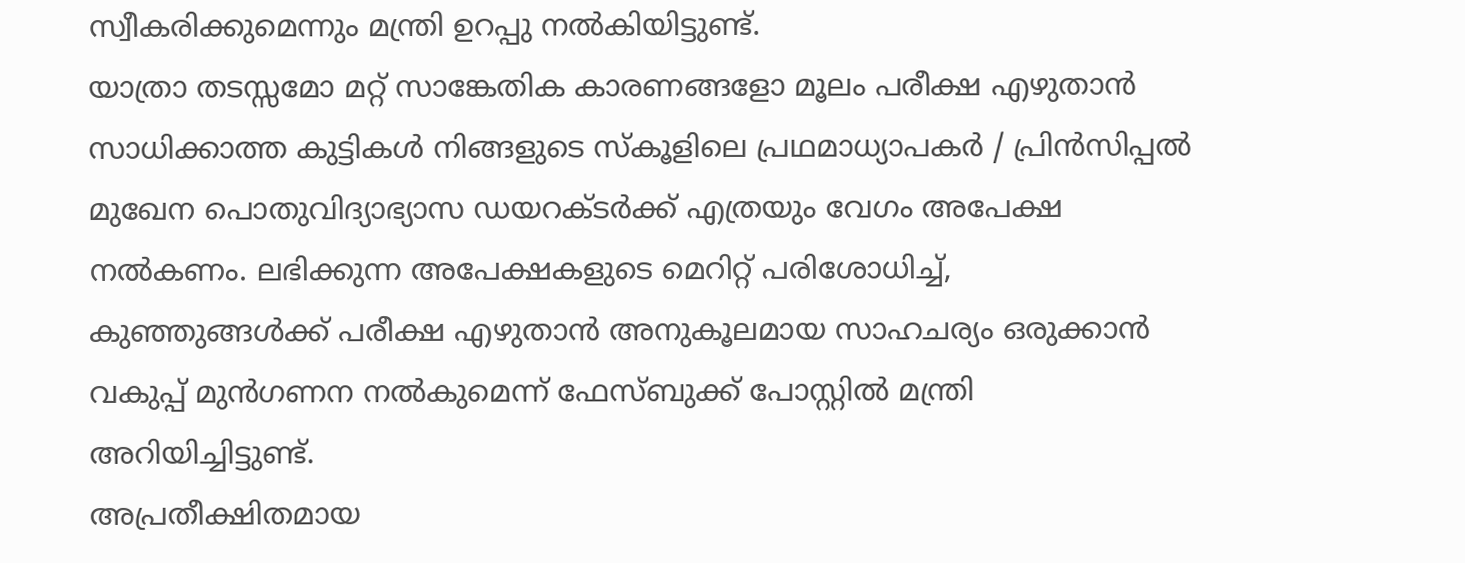സ്വീകരിക്കുമെന്നും മന്ത്രി ഉറപ്പു നൽകിയിട്ടുണ്ട്.
യാത്രാ തടസ്സമോ മറ്റ് സാങ്കേതിക കാരണങ്ങളോ മൂലം പരീക്ഷ എഴുതാൻ സാധിക്കാത്ത കുട്ടികൾ നിങ്ങളുടെ സ്കൂളിലെ പ്രഥമാധ്യാപകർ / പ്രിൻസിപ്പൽ മുഖേന പൊതുവിദ്യാഭ്യാസ ഡയറക്ടർക്ക് എത്രയും വേഗം അപേക്ഷ നൽകണം. ലഭിക്കുന്ന അപേക്ഷകളുടെ മെറിറ്റ് പരിശോധിച്ച്, കുഞ്ഞുങ്ങൾക്ക് പരീക്ഷ എഴുതാൻ അനുകൂലമായ സാഹചര്യം ഒരുക്കാൻ വകുപ്പ് മുൻഗണന നൽകുമെന്ന് ഫേസ്ബുക്ക് പോസ്റ്റിൽ മന്ത്രി അറിയിച്ചിട്ടുണ്ട്.
അപ്രതീക്ഷിതമായ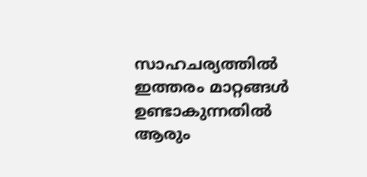സാഹചര്യത്തിൽ ഇത്തരം മാറ്റങ്ങൾ ഉണ്ടാകുന്നതിൽ ആരും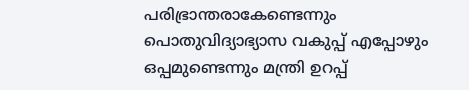പരിഭ്രാന്തരാകേണ്ടെന്നും പൊതുവിദ്യാഭ്യാസ വകുപ്പ് എപ്പോഴും ഒപ്പമുണ്ടെന്നും മന്ത്രി ഉറപ്പ്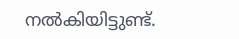നൽകിയിട്ടുണ്ട്.